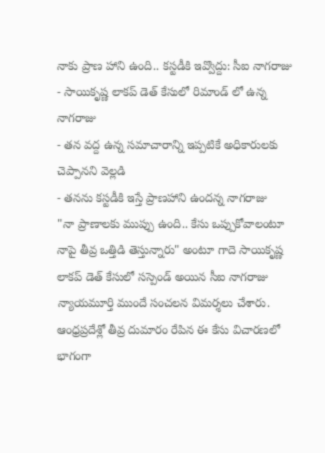నాకు ప్రాణ హాని ఉంది.. కస్టడీకి ఇవ్వొద్దు: సీఐ నాగరాజు
- సాయికృష్ణ లాకప్ డెత్ కేసులో రిమాండ్ లో ఉన్న నాగరాజు
- తన వద్ద ఉన్న సమాచారాన్ని ఇప్పటికే అధికారులకు చెప్పానని వెల్లడి
- తనను కస్టడీకి ఇస్తే ప్రాణహాని ఉందన్న నాగరాజు
"నా ప్రాణాలకు ముప్పు ఉంది.. కేసు ఒప్పుకోవాలంటూ నాపై తీవ్ర ఒత్తిడి తెస్తున్నారు" అంటూ గాదె సాయికృష్ణ లాకప్ డెత్ కేసులో సస్పెండ్ అయిన సీఐ నాగరాజు న్యాయమూర్తి ముందే సంచలన విమర్శలు చేశారు. ఆంధ్రప్రదేశ్లో తీవ్ర దుమారం రేపిన ఈ కేసు విచారణలో భాగంగా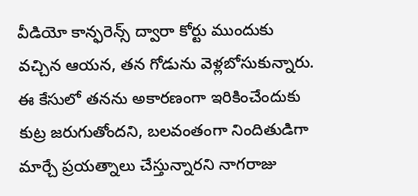వీడియో కాన్ఫరెన్స్ ద్వారా కోర్టు ముందుకు వచ్చిన ఆయన, తన గోడును వెళ్లబోసుకున్నారు.
ఈ కేసులో తనను అకారణంగా ఇరికించేందుకు కుట్ర జరుగుతోందని, బలవంతంగా నిందితుడిగా మార్చే ప్రయత్నాలు చేస్తున్నారని నాగరాజు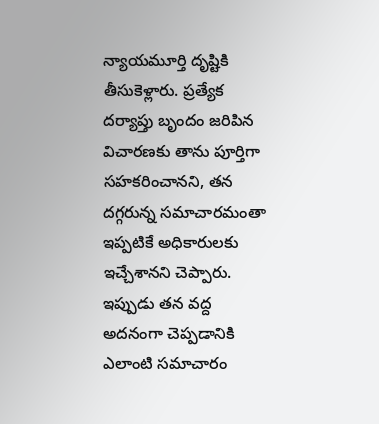న్యాయమూర్తి దృష్టికి తీసుకెళ్లారు. ప్రత్యేక దర్యాప్తు బృందం జరిపిన విచారణకు తాను పూర్తిగా సహకరించానని, తన దగ్గరున్న సమాచారమంతా ఇప్పటికే అధికారులకు ఇచ్చేశానని చెప్పారు. ఇప్పుడు తన వద్ద అదనంగా చెప్పడానికి ఎలాంటి సమాచారం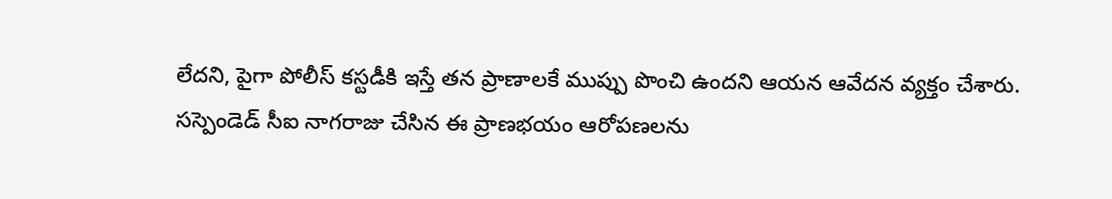లేదని, పైగా పోలీస్ కస్టడీకి ఇస్తే తన ప్రాణాలకే ముప్పు పొంచి ఉందని ఆయన ఆవేదన వ్యక్తం చేశారు.
సస్పెండెడ్ సీఐ నాగరాజు చేసిన ఈ ప్రాణభయం ఆరోపణలను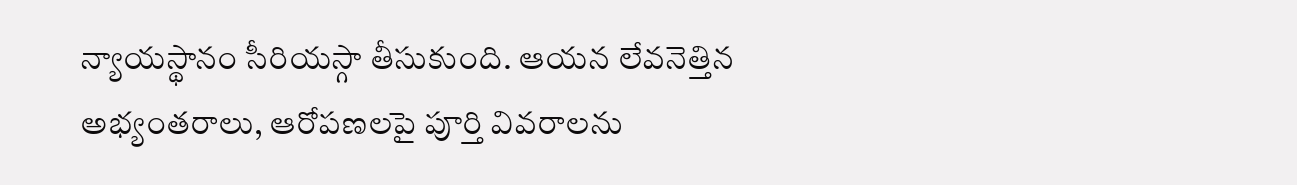న్యాయస్థానం సీరియస్గా తీసుకుంది. ఆయన లేవనెత్తిన అభ్యంతరాలు, ఆరోపణలపై పూర్తి వివరాలను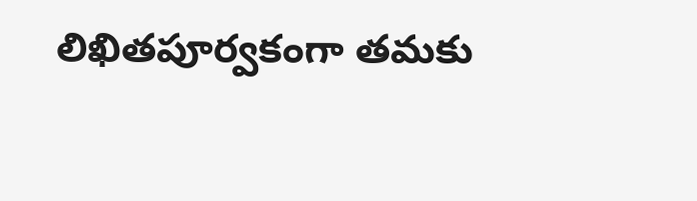లిఖితపూర్వకంగా తమకు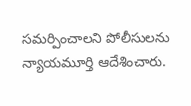సమర్పించాలని పోలీసులను న్యాయమూర్తి ఆదేశించారు.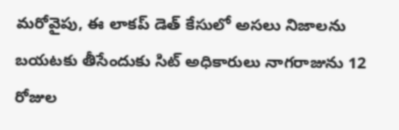మరోవైపు, ఈ లాకప్ డెత్ కేసులో అసలు నిజాలను బయటకు తీసేందుకు సిట్ అధికారులు నాగరాజును 12 రోజుల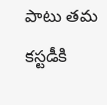పాటు తమ కస్టడీకి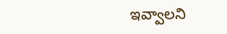ఇవ్వాలని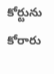కోర్టును కోరారు